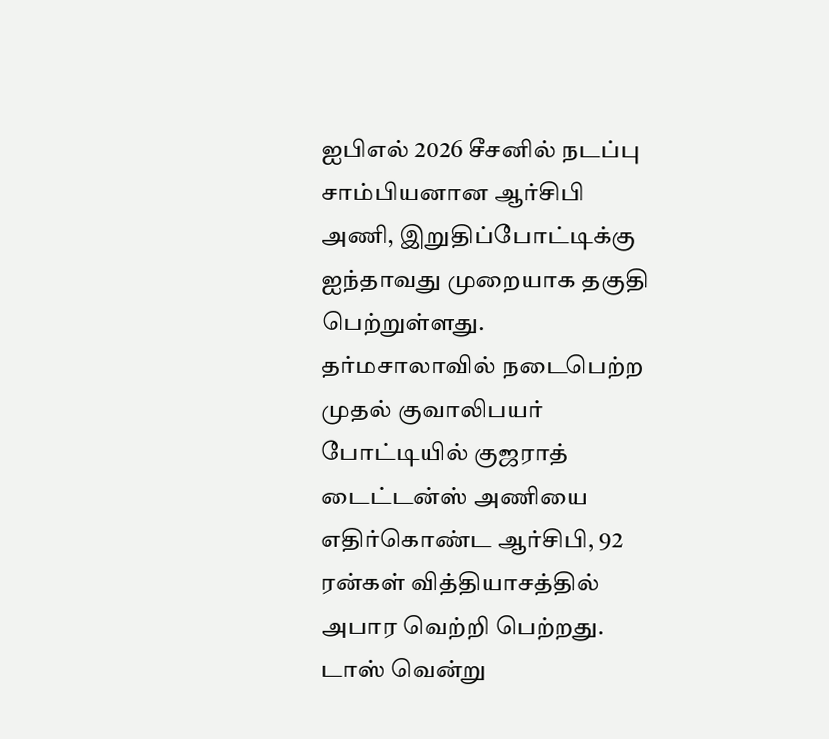ஐபிஎல் 2026 சீசனில் நடப்பு சாம்பியனான ஆர்சிபி அணி, இறுதிப்போட்டிக்கு ஐந்தாவது முறையாக தகுதி பெற்றுள்ளது. தர்மசாலாவில் நடைபெற்ற முதல் குவாலிபயர் போட்டியில் குஜராத் டைட்டன்ஸ் அணியை எதிர்கொண்ட ஆர்சிபி, 92 ரன்கள் வித்தியாசத்தில் அபார வெற்றி பெற்றது.
டாஸ் வென்று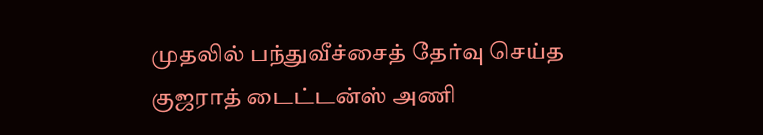முதலில் பந்துவீச்சைத் தேர்வு செய்த குஜராத் டைட்டன்ஸ் அணி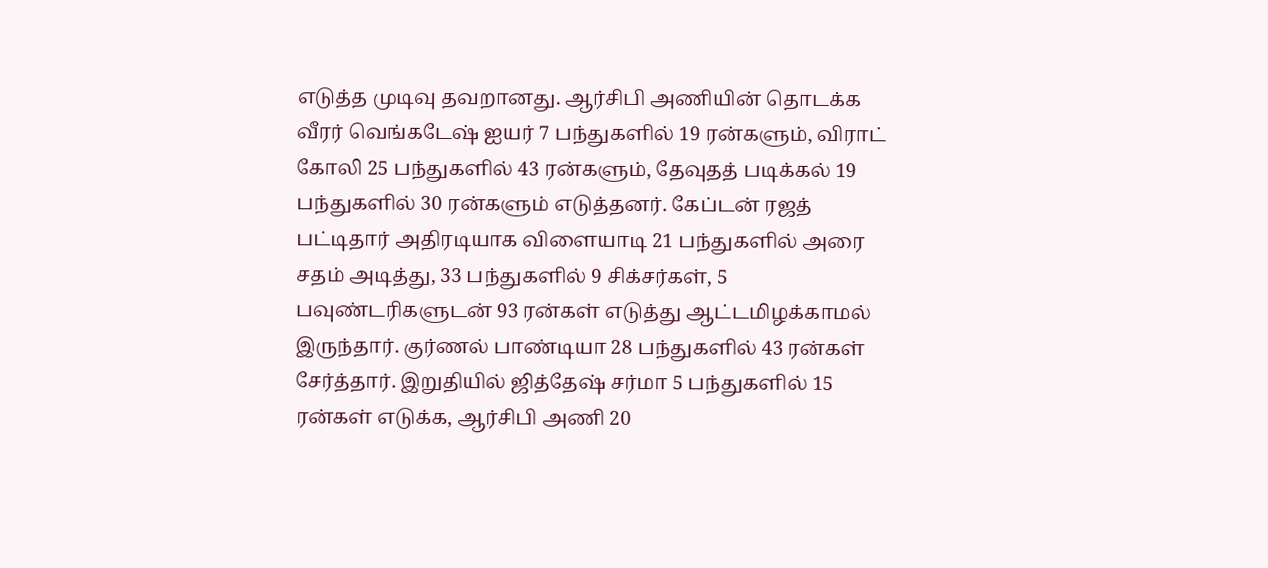எடுத்த முடிவு தவறானது. ஆர்சிபி அணியின் தொடக்க வீரர் வெங்கடேஷ் ஐயர் 7 பந்துகளில் 19 ரன்களும், விராட் கோலி 25 பந்துகளில் 43 ரன்களும், தேவுதத் படிக்கல் 19 பந்துகளில் 30 ரன்களும் எடுத்தனர். கேப்டன் ரஜத் பட்டிதார் அதிரடியாக விளையாடி 21 பந்துகளில் அரை சதம் அடித்து, 33 பந்துகளில் 9 சிக்சர்கள், 5 பவுண்டரிகளுடன் 93 ரன்கள் எடுத்து ஆட்டமிழக்காமல் இருந்தார். குர்ணல் பாண்டியா 28 பந்துகளில் 43 ரன்கள் சேர்த்தார். இறுதியில் ஜித்தேஷ் சர்மா 5 பந்துகளில் 15 ரன்கள் எடுக்க, ஆர்சிபி அணி 20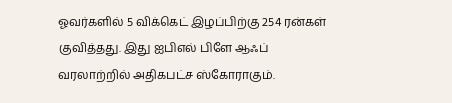ஓவர்களில் 5 விக்கெட் இழப்பிற்கு 254 ரன்கள் குவித்தது. இது ஐபிஎல் பிளே ஆஃப் வரலாற்றில் அதிகபட்ச ஸ்கோராகும்.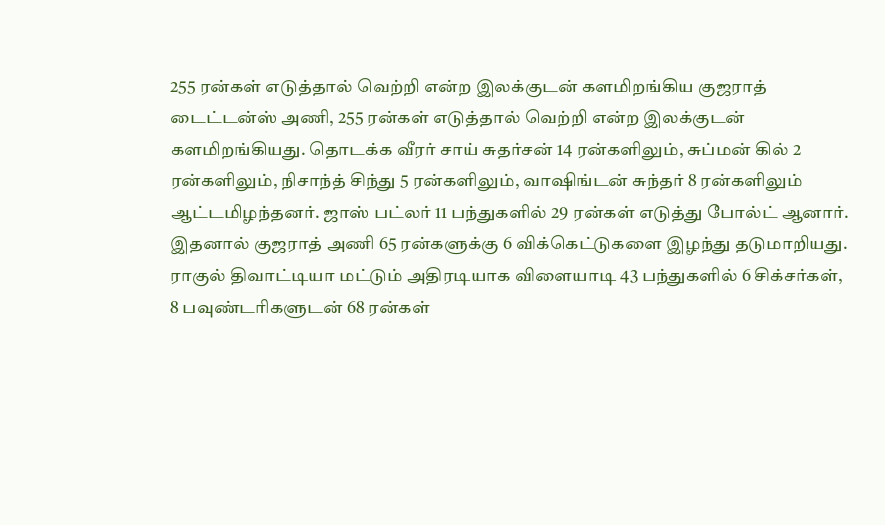255 ரன்கள் எடுத்தால் வெற்றி என்ற இலக்குடன் களமிறங்கிய குஜராத் டைட்டன்ஸ் அணி, 255 ரன்கள் எடுத்தால் வெற்றி என்ற இலக்குடன் களமிறங்கியது. தொடக்க வீரர் சாய் சுதர்சன் 14 ரன்களிலும், சுப்மன் கில் 2 ரன்களிலும், நிசாந்த் சிந்து 5 ரன்களிலும், வாஷிங்டன் சுந்தர் 8 ரன்களிலும் ஆட்டமிழந்தனர். ஜாஸ் பட்லர் 11 பந்துகளில் 29 ரன்கள் எடுத்து போல்ட் ஆனார். இதனால் குஜராத் அணி 65 ரன்களுக்கு 6 விக்கெட்டுகளை இழந்து தடுமாறியது. ராகுல் திவாட்டியா மட்டும் அதிரடியாக விளையாடி 43 பந்துகளில் 6 சிக்சர்கள், 8 பவுண்டரிகளுடன் 68 ரன்கள்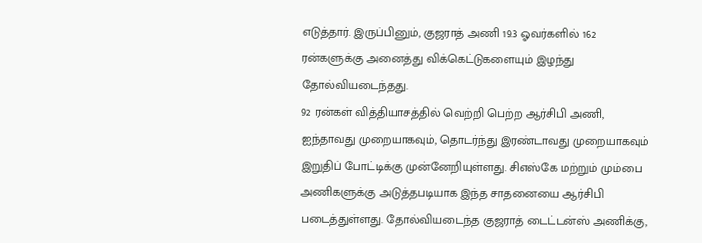எடுத்தார். இருப்பினும், குஜராத் அணி 19.3 ஓவர்களில் 162 ரன்களுக்கு அனைத்து விக்கெட்டுகளையும் இழந்து தோல்வியடைந்தது.
92 ரன்கள் வித்தியாசத்தில் வெற்றி பெற்ற ஆர்சிபி அணி, ஐந்தாவது முறையாகவும், தொடர்ந்து இரண்டாவது முறையாகவும் இறுதிப் போட்டிக்கு முன்னேறியுள்ளது. சிஎஸ்கே மற்றும் மும்பை அணிகளுக்கு அடுத்தபடியாக இந்த சாதனையை ஆர்சிபி படைத்துள்ளது. தோல்வியடைந்த குஜராத் டைட்டன்ஸ் அணிக்கு,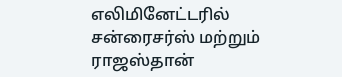எலிமினேட்டரில் சன்ரைசர்ஸ் மற்றும் ராஜஸ்தான்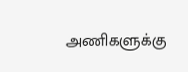அணிகளுக்கு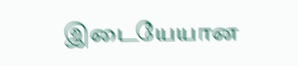இடையேயான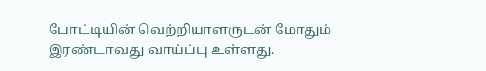போட்டியின் வெற்றியாளருடன் மோதும் இரண்டாவது வாய்ப்பு உள்ளது.